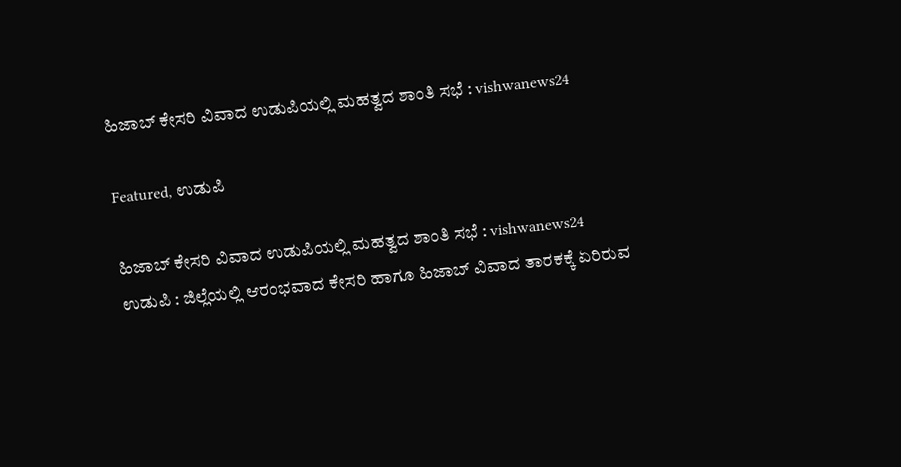ಹಿಜಾಬ್ ಕೇಸರಿ ವಿವಾದ ಉಡುಪಿಯಲ್ಲಿ ಮಹತ್ವದ ಶಾಂತಿ ಸಭೆ : vishwanews24

Featured, ಉಡುಪಿ

ಹಿಜಾಬ್ ಕೇಸರಿ ವಿವಾದ ಉಡುಪಿಯಲ್ಲಿ ಮಹತ್ವದ ಶಾಂತಿ ಸಭೆ : vishwanews24
ಉಡುಪಿ : ಜಿಲ್ಲೆಯಲ್ಲಿ ಆರಂಭವಾದ ಕೇಸರಿ ಹಾಗೂ ಹಿಜಾಬ್ ವಿವಾದ ತಾರಕಕ್ಕೆ ಏರಿರುವ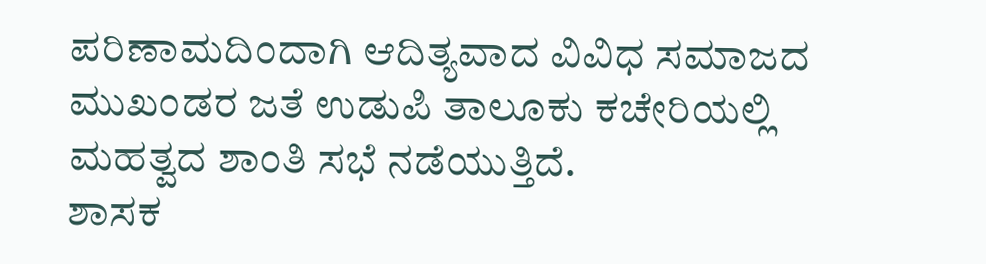ಪರಿಣಾಮದಿಂದಾಗಿ ಆದಿತ್ಯವಾದ ವಿವಿಧ ಸಮಾಜದ ಮುಖಂಡರ ಜತೆ ಉಡುಪಿ ತಾಲೂಕು ಕಚೇರಿಯಲ್ಲಿ ಮಹತ್ವದ ಶಾಂತಿ ಸಭೆ ನಡೆಯುತ್ತಿದೆ.
ಶಾಸಕ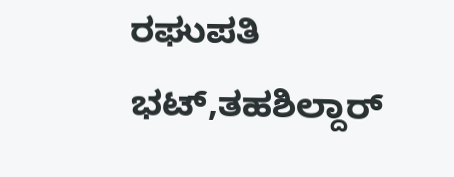ರಘುಪತಿ ಭಟ್,ತಹಶಿಲ್ದಾರ್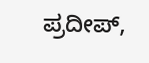ಪ್ರದೀಪ್,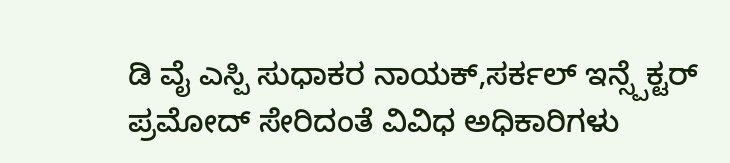ಡಿ ವೈ ಎಸ್ಪಿ ಸುಧಾಕರ ನಾಯಕ್,ಸರ್ಕಲ್ ಇನ್ಸ್ಪೆಕ್ಟರ್ ಪ್ರಮೋದ್ ಸೇರಿದಂತೆ ವಿವಿಧ ಅಧಿಕಾರಿಗಳು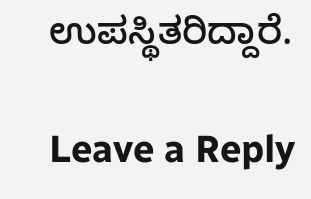ಉಪಸ್ಥಿತರಿದ್ದಾರೆ.

Leave a Reply